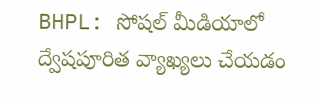BHPL: సోషల్ మీడియాలో ద్వేషపూరిత వ్యాఖ్యలు చేయడం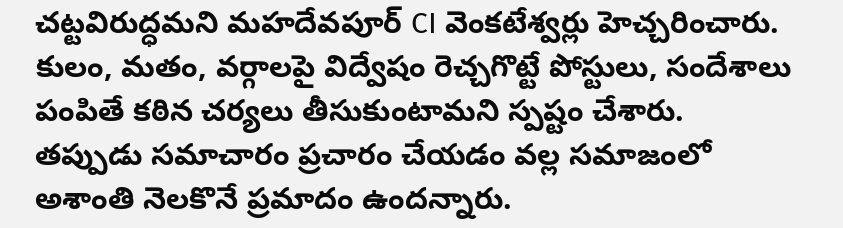చట్టవిరుద్ధమని మహదేవపూర్ CI వెంకటేశ్వర్లు హెచ్చరించారు. కులం, మతం, వర్గాలపై విద్వేషం రెచ్చగొట్టే పోస్టులు, సందేశాలు పంపితే కఠిన చర్యలు తీసుకుంటామని స్పష్టం చేశారు. తప్పుడు సమాచారం ప్రచారం చేయడం వల్ల సమాజంలో అశాంతి నెలకొనే ప్రమాదం ఉందన్నారు.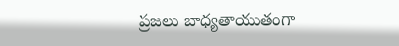ప్రజలు బాధ్యతాయుతంగా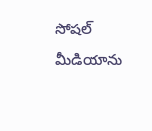సోషల్ మీడియాను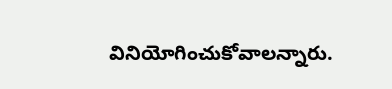వినియోగించుకోవాలన్నారు.